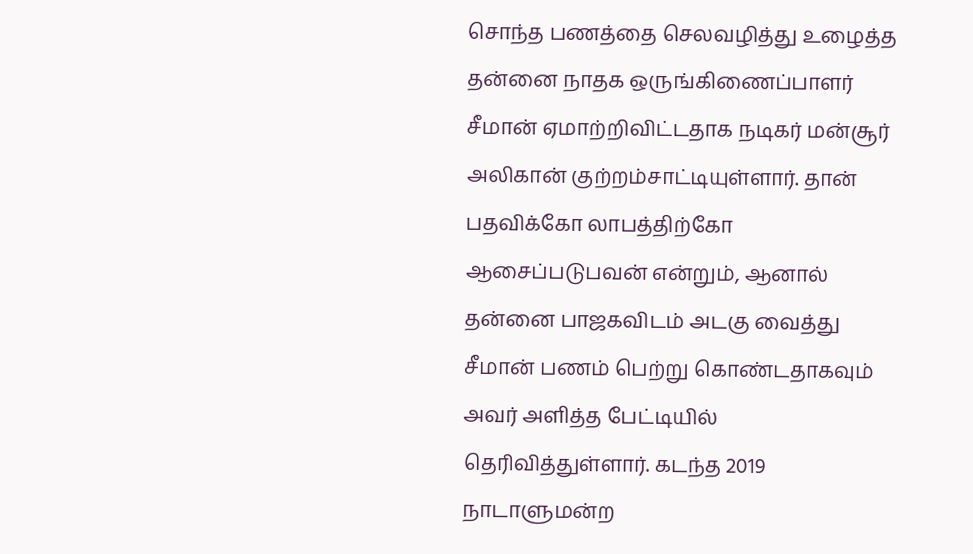சொந்த பணத்தை செலவழித்து உழைத்த தன்னை நாதக ஒருங்கிணைப்பாளர் சீமான் ஏமாற்றிவிட்டதாக நடிகர் மன்சூர் அலிகான் குற்றம்சாட்டியுள்ளார். தான் பதவிக்கோ லாபத்திற்கோ ஆசைப்படுபவன் என்றும், ஆனால் தன்னை பாஜகவிடம் அடகு வைத்து சீமான் பணம் பெற்று கொண்டதாகவும் அவர் அளித்த பேட்டியில் தெரிவித்துள்ளார். கடந்த 2019 நாடாளுமன்ற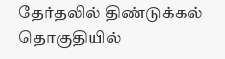தேர்தலில் திண்டுக்கல் தொகுதியில்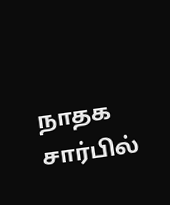நாதக சார்பில்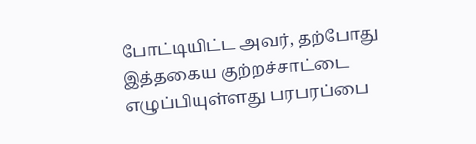போட்டியிட்ட அவர், தற்போது இத்தகைய குற்றச்சாட்டை எழுப்பியுள்ளது பரபரப்பை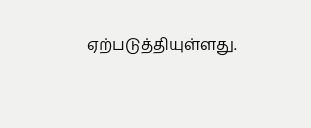ஏற்படுத்தியுள்ளது.